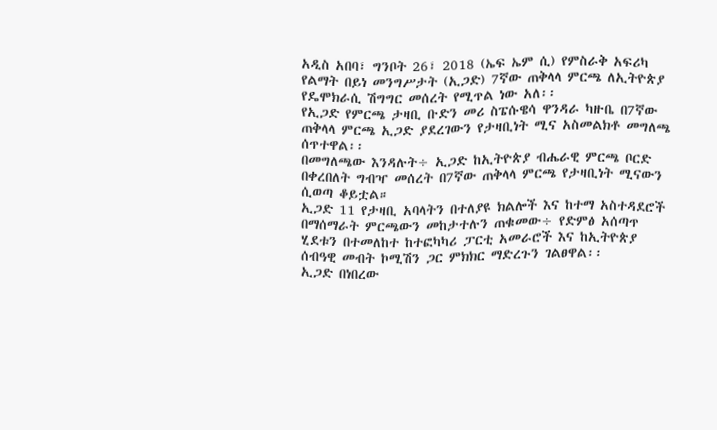አዲስ አበባ፣ ግንቦት 26፣ 2018 (ኤፍ ኤም ሲ) የምስራቅ አፍሪካ የልማት በይነ መንግሥታት (ኢጋድ) 7ኛው ጠቅላላ ምርጫ ለኢትዮጵያ የዴሞክራሲ ሽግግር መሰረት የሚጥል ነው አለ፡፡
የኢጋድ የምርጫ ታዛቢ ቡድን መሪ ስፔሱዌሳ ዋንዳራ ካዙቤ በ7ኛው ጠቅላላ ምርጫ ኢጋድ ያደረገውን የታዛቢነት ሚና አስመልክቶ መግለጫ ሰጥተዋል፡፡
በመግለጫው እንዳሉት÷ ኢጋድ ከኢትዮጵያ ብሔራዊ ምርጫ ቦርድ በቀረበለት ግብዣ መሰረት በ7ኛው ጠቅላላ ምርጫ የታዛቢነት ሚናውን ሲወጣ ቆይቷል።
ኢጋድ 11 የታዛቢ አባላትን በተለያዩ ክልሎች እና ከተማ አስተዳደሮች በማሰማራት ምርጫውን መከታተሉን ጠቁመው÷ የድምፅ አሰጣጥ ሂደቱን በተመለከተ ከተፎካካሪ ፓርቲ አመራሮች እና ከኢትዮጵያ ሰብዓዊ መብት ኮሚሽን ጋር ምክክር ማድረጉን ገልፀዋል፡፡
ኢጋድ በነበረው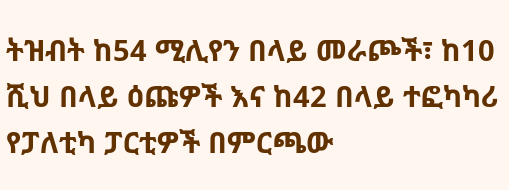ትዝብት ከ54 ሚሊየን በላይ መራጮች፣ ከ10 ሺህ በላይ ዕጩዎች እና ከ42 በላይ ተፎካካሪ የፓለቲካ ፓርቲዎች በምርጫው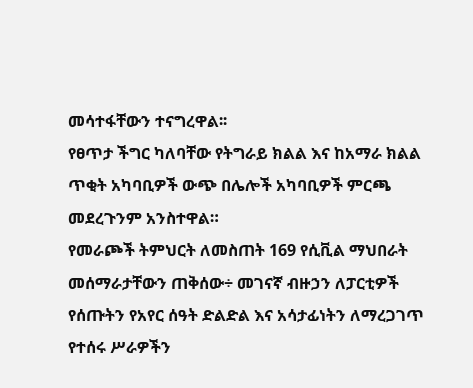መሳተፋቸውን ተናግረዋል፡፡
የፀጥታ ችግር ካለባቸው የትግራይ ክልል እና ከአማራ ክልል ጥቂት አካባቢዎች ውጭ በሌሎች አካባቢዎች ምርጫ መደረጉንም አንስተዋል።
የመራጮች ትምህርት ለመስጠት 169 የሲቪል ማህበራት መሰማራታቸውን ጠቅሰው÷ መገናኛ ብዙኃን ለፓርቲዎች የሰጡትን የአየር ሰዓት ድልድል እና አሳታፊነትን ለማረጋገጥ የተሰሩ ሥራዎችን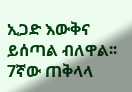ኢጋድ እውቅና ይሰጣል ብለዋል፡፡
7ኛው ጠቅላላ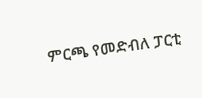ምርጫ የመድብለ ፓርቲ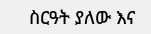ስርዓት ያለው እና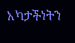አካታችነትን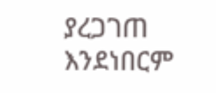ያረጋገጠ እንደነበርም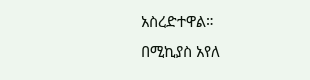አስረድተዋል።
በሚኪያስ አየለ